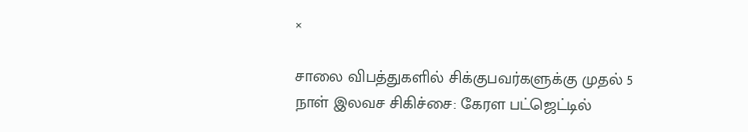×

சாலை விபத்துகளில் சிக்குபவர்களுக்கு முதல் 5 நாள் இலவச சிகிச்சை: கேரள பட்ஜெட்டில்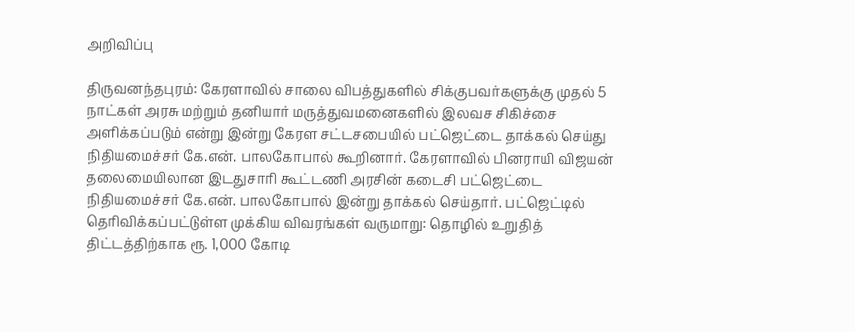அறிவிப்பு

திருவனந்தபுரம்: கேரளாவில் சாலை விபத்துகளில் சிக்குபவர்களுக்கு முதல் 5 நாட்கள் அரசு மற்றும் தனியார் மருத்துவமனைகளில் இலவச சிகிச்சை அளிக்கப்படும் என்று இன்று கேரள சட்டசபையில் பட்ஜெட்டை தாக்கல் செய்து நிதியமைச்சர் கே.என். பாலகோபால் கூறினார். கேரளாவில் பினராயி விஜயன் தலைமையிலான இடதுசாரி கூட்டணி அரசின் கடைசி பட்ஜெட்டை நிதியமைச்சர் கே.என். பாலகோபால் இன்று தாக்கல் செய்தார். பட்ஜெட்டில் தெரிவிக்கப்பட்டுள்ள முக்கிய விவரங்கள் வருமாறு: தொழில் உறுதித் திட்டத்திற்காக ரூ. 1,000 கோடி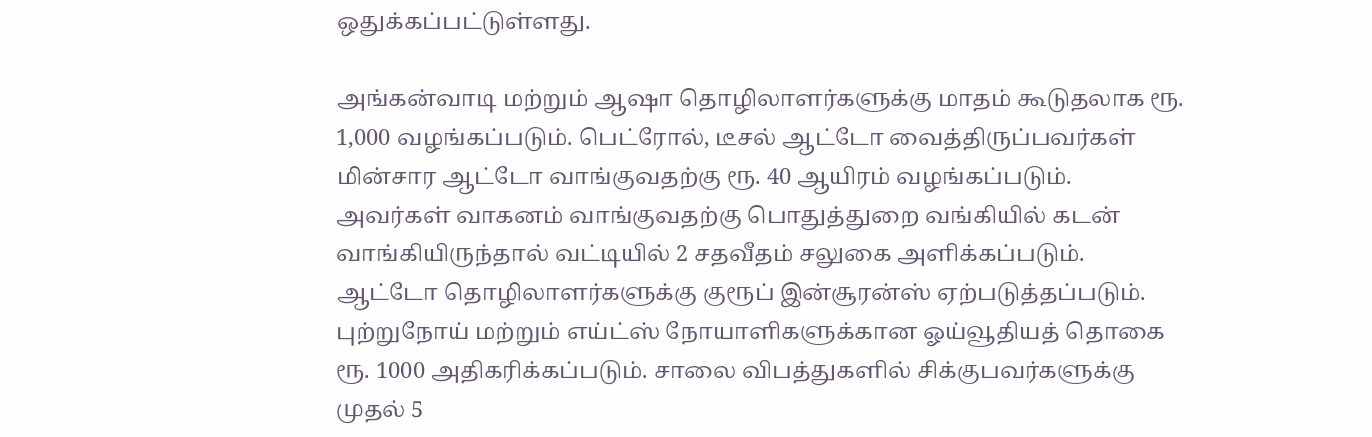ஒதுக்கப்பட்டுள்ளது.

அங்கன்வாடி மற்றும் ஆஷா தொழிலாளர்களுக்கு மாதம் கூடுதலாக ரூ. 1,000 வழங்கப்படும். பெட்ரோல், டீசல் ஆட்டோ வைத்திருப்பவர்கள் மின்சார ஆட்டோ வாங்குவதற்கு ரூ. 40 ஆயிரம் வழங்கப்படும். அவர்கள் வாகனம் வாங்குவதற்கு பொதுத்துறை வங்கியில் கடன் வாங்கியிருந்தால் வட்டியில் 2 சதவீதம் சலுகை அளிக்கப்படும்.
ஆட்டோ தொழிலாளர்களுக்கு குரூப் இன்சூரன்ஸ் ஏற்படுத்தப்படும். புற்றுநோய் மற்றும் எய்ட்ஸ் நோயாளிகளுக்கான ஓய்வூதியத் தொகை ரூ. 1000 அதிகரிக்கப்படும். சாலை விபத்துகளில் சிக்குபவர்களுக்கு முதல் 5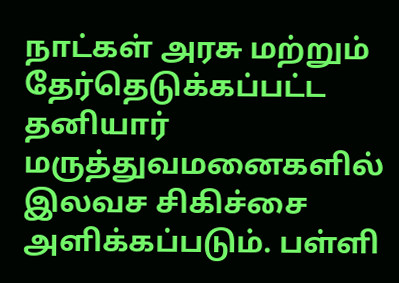நாட்கள் அரசு மற்றும் தேர்தெடுக்கப்பட்ட தனியார் மருத்துவமனைகளில் இலவச சிகிச்சை அளிக்கப்படும். பள்ளி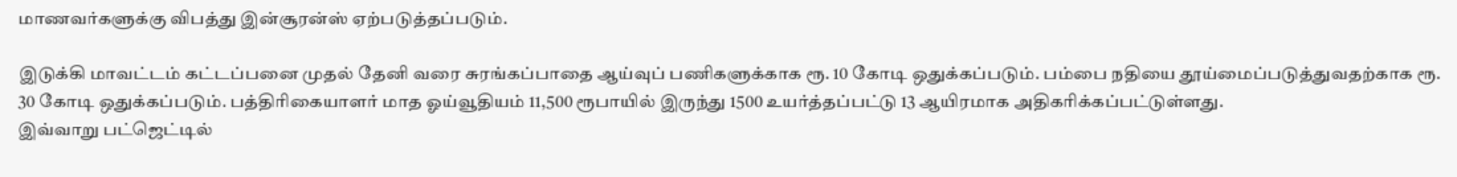மாணவர்களுக்கு விபத்து இன்சூரன்ஸ் ஏற்படுத்தப்படும்.

இடுக்கி மாவட்டம் கட்டப்பனை முதல் தேனி வரை சுரங்கப்பாதை ஆய்வுப் பணிகளுக்காக ரூ. 10 கோடி ஒதுக்கப்படும். பம்பை நதியை தூய்மைப்படுத்துவதற்காக ரூ. 30 கோடி ஒதுக்கப்படும். பத்திரிகையாளர் மாத ஓய்வூதியம் 11,500 ரூபாயில் இருந்து 1500 உயர்த்தப்பட்டு 13 ஆயிரமாக அதிகரிக்கப்பட்டுள்ளது.
இவ்வாறு பட்ஜெட்டில்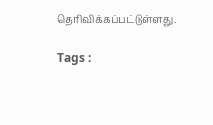தெரிவிக்கப்பட்டுள்ளது.

Tags :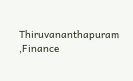Thiruvananthapuram ,Finance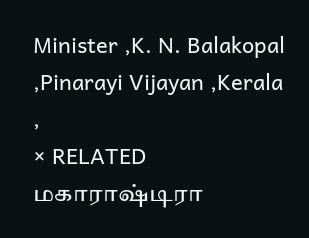Minister ,K. N. Balakopal ,Pinarayi Vijayan ,Kerala ,
× RELATED மகாராஷ்டிரா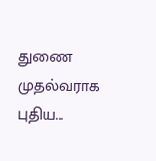துணை முதல்வராக புதிய...